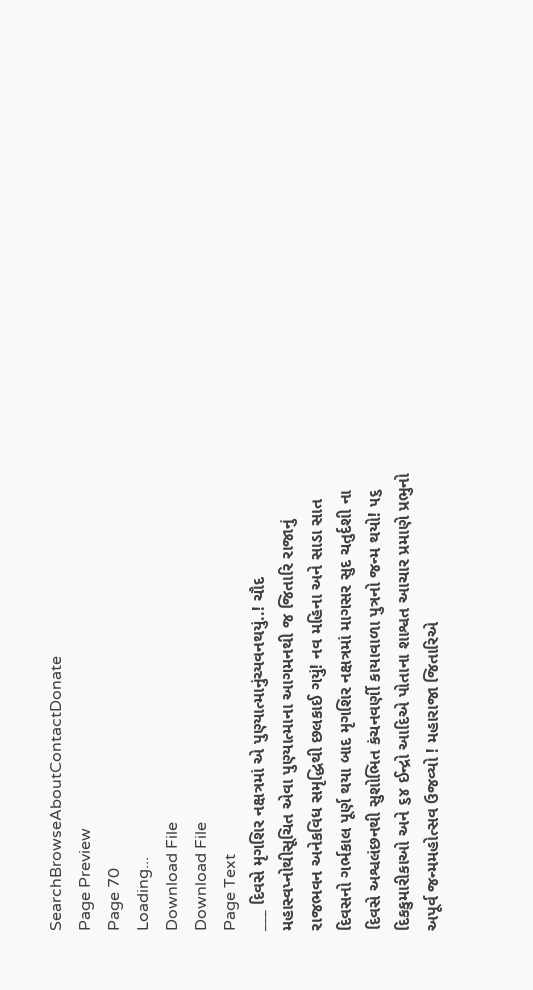SearchBrowseAboutContactDonate
Page Preview
Page 70
Loading...
Download File
Download File
Page Text
___ દિવસે મૃગશિર નક્ષત્રમાં એ પુણ્યાત્માનુંચ્યવનથયું..! ચૌદ મહાસ્વપ્નોથીસૂચિત એવા પુણ્યાત્માના આગમનથી જ જિતારિ રાજાનું રાજભવન અનેકવિધ સમૃદ્ધિથી છલકાઈ ગયું! નવ મહિના અને સાડા સાત દિવસનો ગર્ભકાલ પૂર્ણ થયા બાદ મૃગશિર નક્ષત્રમાં માગસર સુદ ચતુર્દશી ના દિવસે અશ્વલંછનથી સુશોભિત કંચનવર્ણી કાયાવાળા પુત્રનો જન્મ થયો! ૫૬ દિકકુમારીકાઓ અને ૬૪ ઈન્દ્રો આદિએ પોતાના શાશ્વત આચાર પ્રમાણે પ્રભુનો અપૂર્વ જન્મમહોત્સવ ઉજવ્યો ! મહારાજા જિતારિએ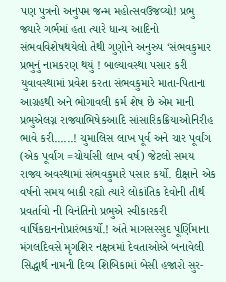પણ પુત્રનો અનુપમ જન્મ મહોત્સવઉજવ્યો! પ્રભુ જ્યારે ગર્ભમાં હતા ત્યારે ધાન્ય આદિનો સંભવવિશેષથયેલો તેથી ગુણોને અનુરુપ ‘સંભવકુમાર પ્રભુનું નામકરણ થયું ! બાલ્યાવસ્થા પસાર કરી યુવાવસ્થામાં પ્રવેશ કરતા સંભવકુમારે માતા-પિતાના આગ્રહથી અને ભોગાવલી કર્મ શેષ છે એમ માની પ્રભુએલગ્ન રાજ્યાભિષેકઆદિ સાંસારિકક્રિયાઓનિરીહ ભાવે કરી......! ચુમાલિસ લાખ પૂર્વ અને ચાર પૂર્વાંગ (એક પૂર્વાંગ =ચોર્યાસી લાખ વર્ષ) જેટલો સમય રાજ્ય અવસ્થામાં સંભવકુમારે પસાર કર્યો. દીક્ષાને એક વર્ષનો સમય બાકી રહ્યો ત્યારે લોકાંતિક દેવોની તીર્થ પ્રવર્તાવો ની વિનંતિનો પ્રભુએ સ્વીકારકરી વાર્ષિકદાનનોપ્રારંભકર્યો.! અંતે માગસરસુદ પૂર્ણિમાના મંગલદિવસે મૃગશિર નક્ષત્રમાં દેવતાઓએ બનાવેલી સિદ્ધાર્થ નામની દિવ્ય શિબિકામાં બેસી હજા૨ો સુર-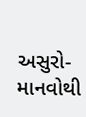અસુરો-માનવોથી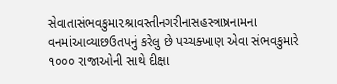સેવાતાસંભવકુમા૨શ્રાવસ્તીનગરીનાસહસ્ત્રાષ્રનામના વનમાંઆવ્યાછઉતપનું કરેલુ છે પચ્ચક્ખાણ એવા સંભવકુમારે ૧૦૦૦ રાજાઓની સાથે દીક્ષા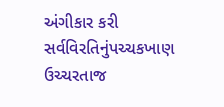અંગીકાર કરી સર્વવિરતિનુંપચ્ચકખાણ ઉચ્ચરતાજ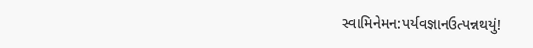સ્વામિનેમન:પર્યવજ્ઞાનઉત્પન્નથયું!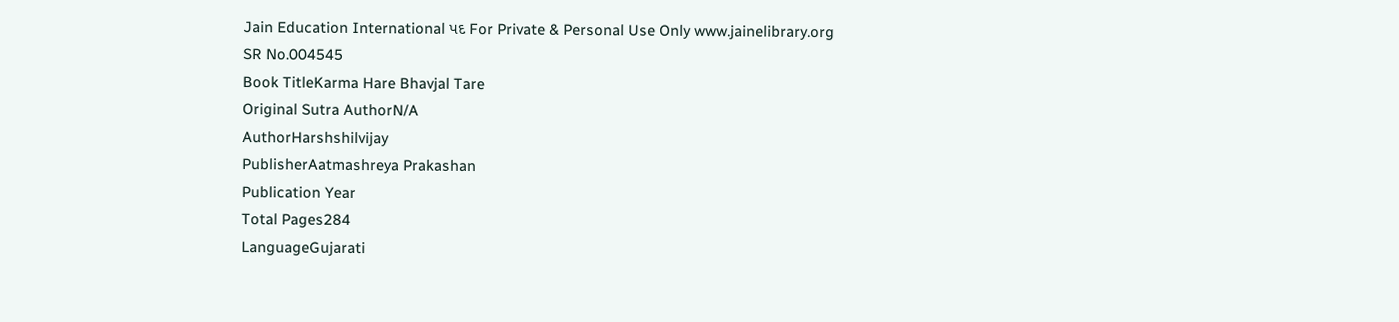Jain Education International પદ For Private & Personal Use Only www.jainelibrary.org
SR No.004545
Book TitleKarma Hare Bhavjal Tare
Original Sutra AuthorN/A
AuthorHarshshilvijay
PublisherAatmashreya Prakashan
Publication Year
Total Pages284
LanguageGujarati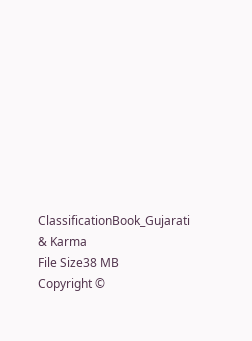ClassificationBook_Gujarati & Karma
File Size38 MB
Copyright ©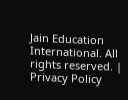Jain Education International. All rights reserved. | Privacy Policy